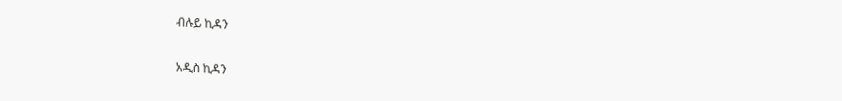ብሉይ ኪዳን

አዲስ ኪዳን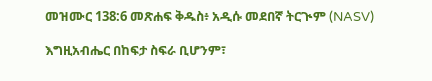መዝሙር 138:6 መጽሐፍ ቅዱስ፥ አዲሱ መደበኛ ትርጒም (NASV)

እግዚአብሔር በከፍታ ስፍራ ቢሆንም፣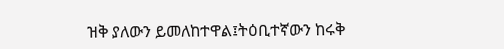ዝቅ ያለውን ይመለከተዋል፤ትዕቢተኛውን ከሩቅ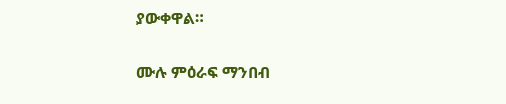ያውቀዋል።

ሙሉ ምዕራፍ ማንበብ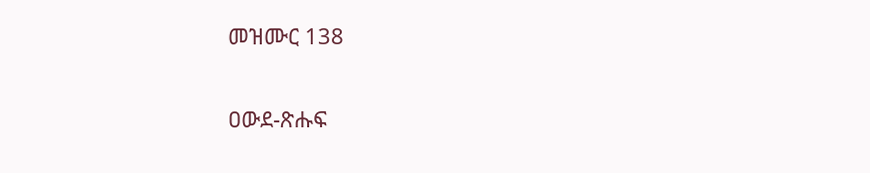መዝሙር 138

ዐውደ-ጽሑፍ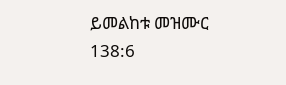ይመልከቱ መዝሙር 138:6